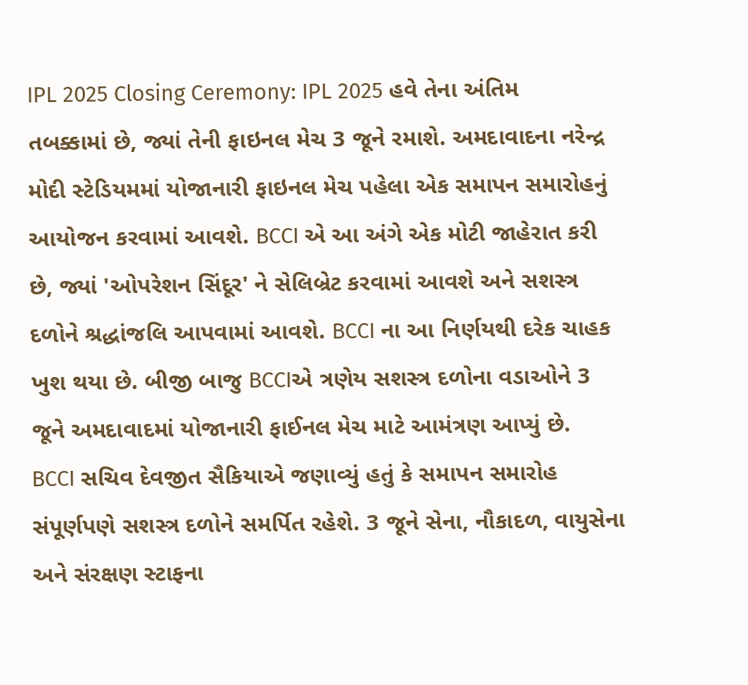IPL 2025 Closing Ceremony: IPL 2025 હવે તેના અંતિમ તબક્કામાં છે, જ્યાં તેની ફાઇનલ મેચ 3 જૂને રમાશે. અમદાવાદના નરેન્દ્ર મોદી સ્ટેડિયમમાં યોજાનારી ફાઇનલ મેચ પહેલા એક સમાપન સમારોહનું આયોજન કરવામાં આવશે. BCCI એ આ અંગે એક મોટી જાહેરાત કરી છે, જ્યાં 'ઓપરેશન સિંદૂર' ને સેલિબ્રેટ કરવામાં આવશે અને સશસ્ત્ર દળોને શ્રદ્ધાંજલિ આપવામાં આવશે. BCCI ના આ નિર્ણયથી દરેક ચાહક ખુશ થયા છે. બીજી બાજુ BCCIએ ત્રણેય સશસ્ત્ર દળોના વડાઓને 3 જૂને અમદાવાદમાં યોજાનારી ફાઈનલ મેચ માટે આમંત્રણ આપ્યું છે.
BCCI સચિવ દેવજીત સૈકિયાએ જણાવ્યું હતું કે સમાપન સમારોહ સંપૂર્ણપણે સશસ્ત્ર દળોને સમર્પિત રહેશે. 3 જૂને સેના, નૌકાદળ, વાયુસેના અને સંરક્ષણ સ્ટાફના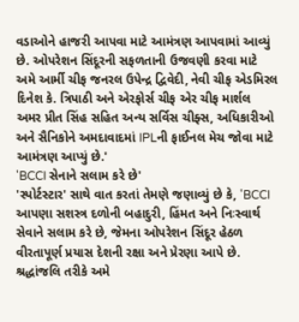વડાઓને હાજરી આપવા માટે આમંત્રણ આપવામાં આવ્યું છે. ઓપરેશન સિંદૂરની સફળતાની ઉજવણી કરવા માટે અમે આર્મી ચીફ જનરલ ઉપેન્દ્ર દ્વિવેદી, નેવી ચીફ એડમિરલ દિનેશ કે. ત્રિપાઠી અને એરફોર્સ ચીફ એર ચીફ માર્શલ અમર પ્રીત સિંહ સહિત અન્ય સર્વિસ ચીફ્સ, અધિકારીઓ અને સૈનિકોને અમદાવાદમાં IPLની ફાઈનલ મેચ જોવા માટે આમંત્રણ આપ્યું છે.'
'BCCI સેનાને સલામ કરે છે'
'સ્પોર્ટસ્ટાર' સાથે વાત કરતાં તેમણે જણાવ્યું છે કે, 'BCCI આપણા સશસ્ત્ર દળોની બહાદુરી, હિંમત અને નિઃસ્વાર્થ સેવાને સલામ કરે છે, જેમના ઓપરેશન સિંદૂર હેઠળ વીરતાપૂર્ણ પ્રયાસ દેશની રક્ષા અને પ્રેરણા આપે છે. શ્રદ્ધાંજલિ તરીકે અમે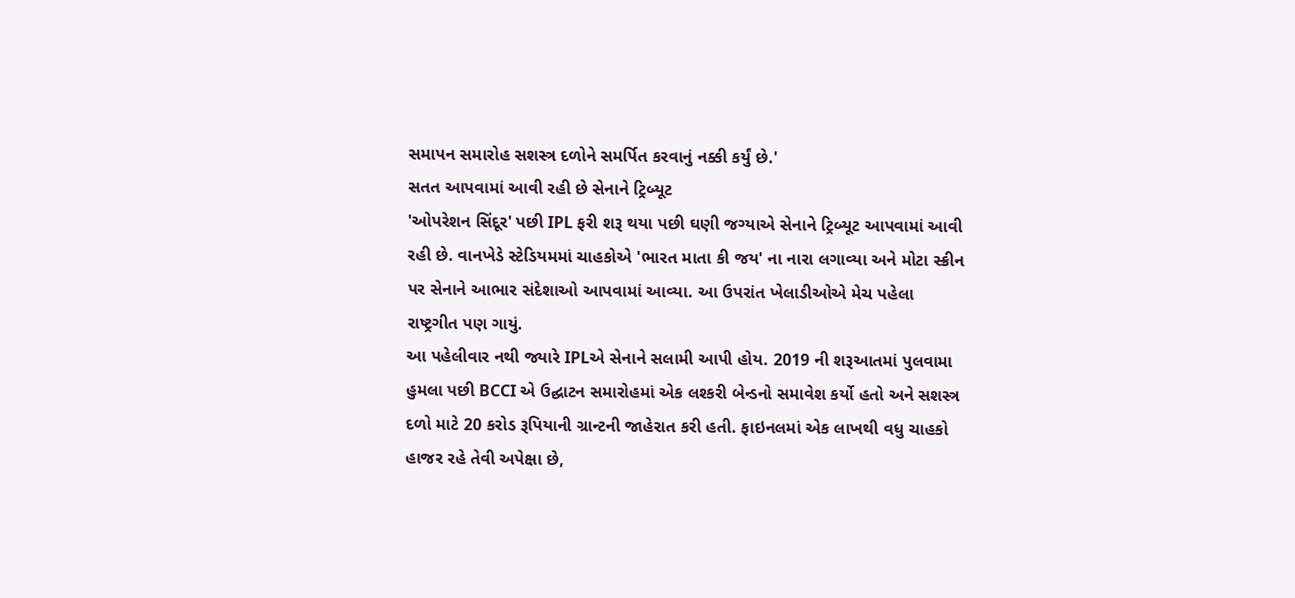સમાપન સમારોહ સશસ્ત્ર દળોને સમર્પિત કરવાનું નક્કી કર્યું છે.'
સતત આપવામાં આવી રહી છે સેનાને ટ્રિબ્યૂટ
'ઓપરેશન સિંદૂર' પછી IPL ફરી શરૂ થયા પછી ઘણી જગ્યાએ સેનાને ટ્રિબ્યૂટ આપવામાં આવી રહી છે. વાનખેડે સ્ટેડિયમમાં ચાહકોએ 'ભારત માતા કી જય' ના નારા લગાવ્યા અને મોટા સ્ક્રીન પર સેનાને આભાર સંદેશાઓ આપવામાં આવ્યા. આ ઉપરાંત ખેલાડીઓએ મેચ પહેલા રાષ્ટ્રગીત પણ ગાયું.
આ પહેલીવાર નથી જ્યારે IPLએ સેનાને સલામી આપી હોય. 2019 ની શરૂઆતમાં પુલવામા હુમલા પછી BCCI એ ઉદ્ઘાટન સમારોહમાં એક લશ્કરી બેન્ડનો સમાવેશ કર્યો હતો અને સશસ્ત્ર દળો માટે 20 કરોડ રૂપિયાની ગ્રાન્ટની જાહેરાત કરી હતી. ફાઇનલમાં એક લાખથી વધુ ચાહકો હાજર રહે તેવી અપેક્ષા છે,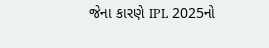જેના કારણે IPL 2025નો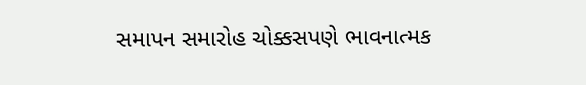સમાપન સમારોહ ચોક્કસપણે ભાવનાત્મક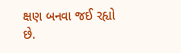ક્ષણ બનવા જઈ રહ્યો છે.